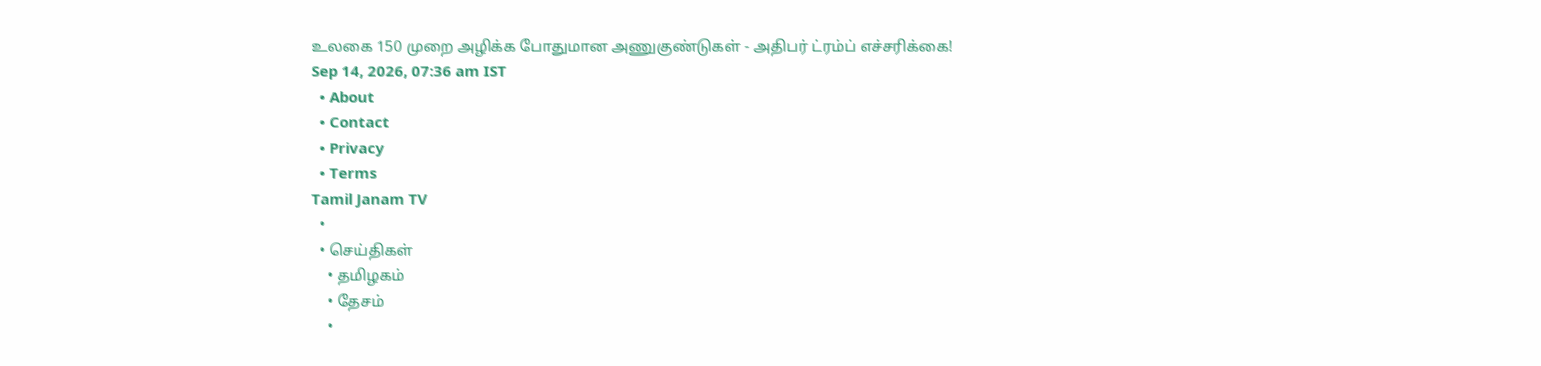உலகை 150 முறை அழிக்க போதுமான அணுகுண்டுகள் - அதிபர் ட்ரம்ப் எச்சரிக்கை!
Sep 14, 2026, 07:36 am IST
  • About
  • Contact
  • Privacy
  • Terms
Tamil Janam TV
  •
  • செய்திகள்
    • தமிழகம்
    • தேசம்
    •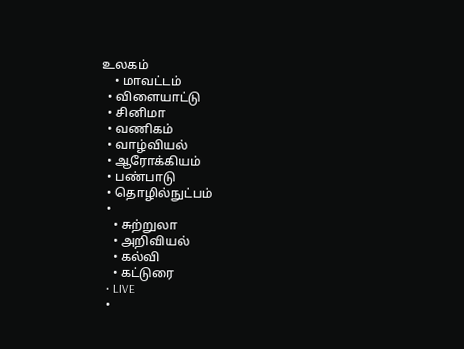உலகம்
    • மாவட்டம்
  • விளையாட்டு
  • சினிமா
  • வணிகம்
  • வாழ்வியல்
  • ஆரோக்கியம்
  • பண்பாடு
  • தொழில்நுட்பம்
  •
    • சுற்றுலா
    • அறிவியல்
    • கல்வி
    • கட்டுரை
  • LIVE
  •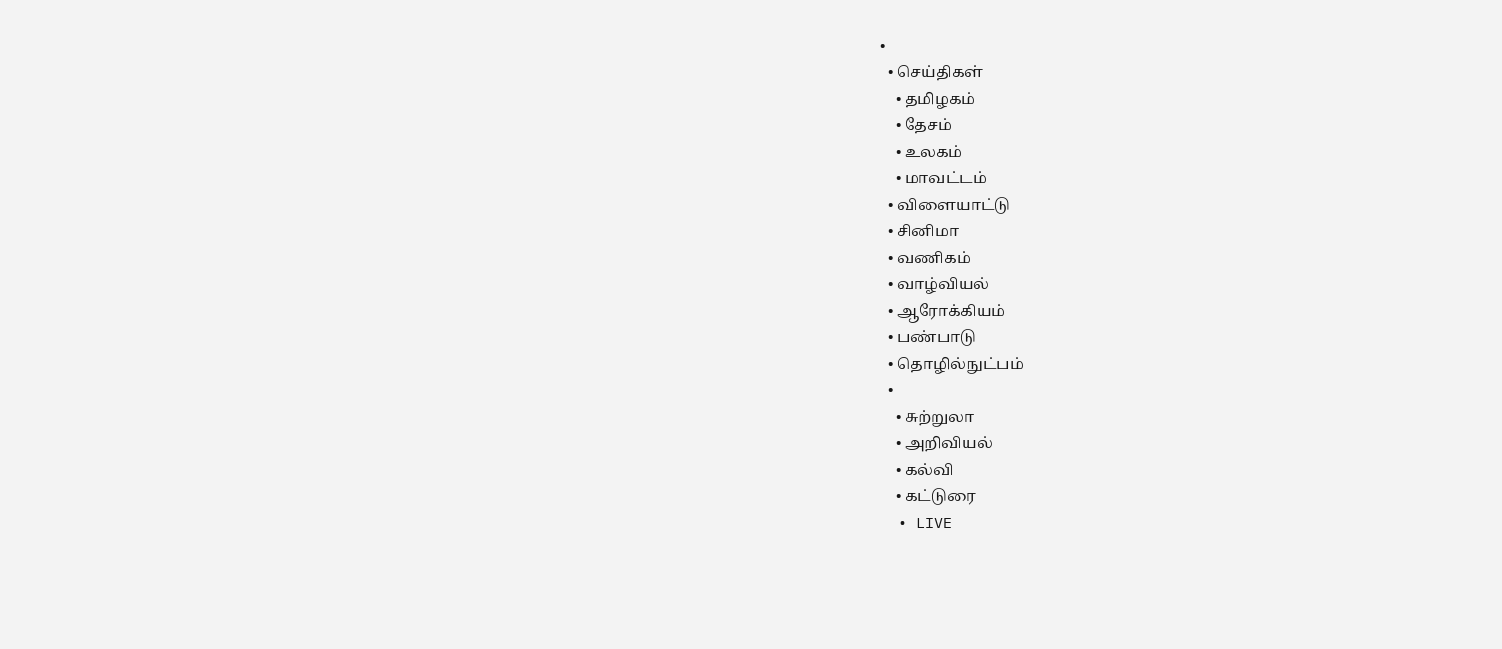•
  • செய்திகள்
    • தமிழகம்
    • தேசம்
    • உலகம்
    • மாவட்டம்
  • விளையாட்டு
  • சினிமா
  • வணிகம்
  • வாழ்வியல்
  • ஆரோக்கியம்
  • பண்பாடு
  • தொழில்நுட்பம்
  •
    • சுற்றுலா
    • அறிவியல்
    • கல்வி
    • கட்டுரை
  • LIVE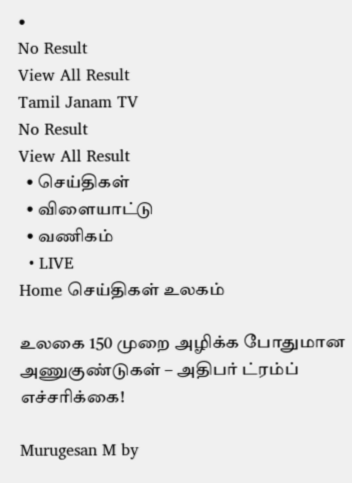•
No Result
View All Result
Tamil Janam TV
No Result
View All Result
  • செய்திகள்
  • விளையாட்டு
  • வணிகம்
  • LIVE
Home செய்திகள் உலகம்

உலகை 150 முறை அழிக்க போதுமான அணுகுண்டுகள் – அதிபர் ட்ரம்ப் எச்சரிக்கை!

Murugesan M by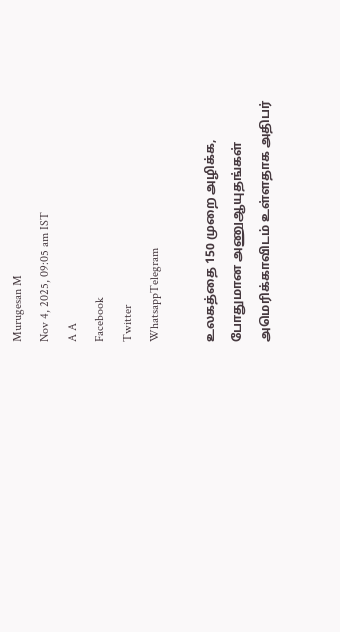Murugesan M
Nov 4, 2025, 09:05 am IST
A A
Facebook
Twitter
WhatsappTelegram

உலகத்தை 150 முறை அழிக்க, போதுமான அணுஆயுதங்கள் அமெரிக்காவிடம் உள்ளதாக அதிபர்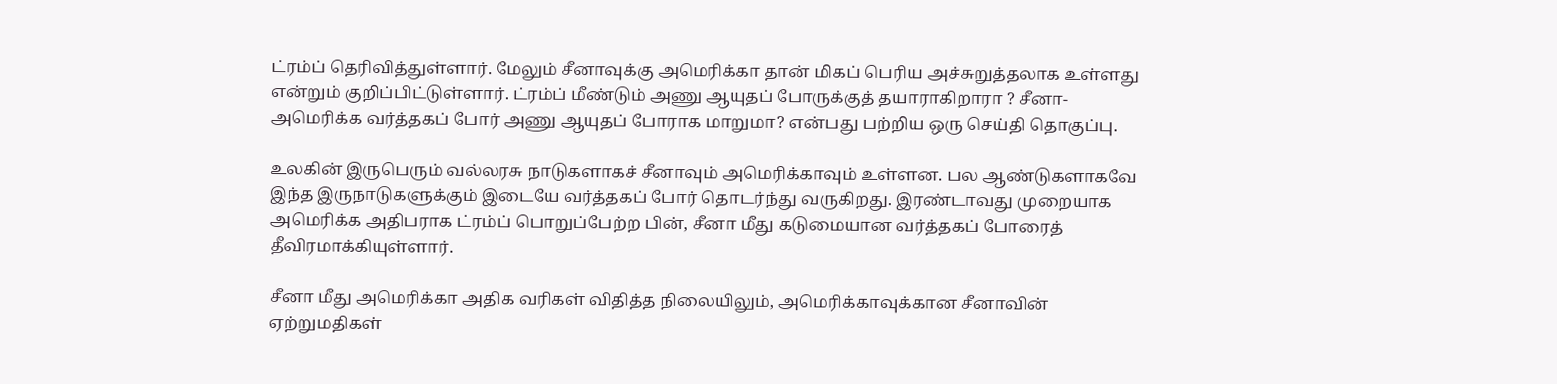ட்ரம்ப் தெரிவித்துள்ளார். மேலும் சீனாவுக்கு அமெரிக்கா தான் மிகப் பெரிய அச்சுறுத்தலாக உள்ளது என்றும் குறிப்பிட்டுள்ளார். ட்ரம்ப் மீண்டும் அணு ஆயுதப் போருக்குத் தயாராகிறாரா ? சீனா-அமெரிக்க வர்த்தகப் போர் அணு ஆயுதப் போராக மாறுமா? என்பது பற்றிய ஒரு செய்தி தொகுப்பு.

உலகின் இருபெரும் வல்லரசு நாடுகளாகச் சீனாவும் அமெரிக்காவும் உள்ளன. பல ஆண்டுகளாகவே இந்த இருநாடுகளுக்கும் இடையே வர்த்தகப் போர் தொடர்ந்து வருகிறது. இரண்டாவது முறையாக அமெரிக்க அதிபராக ட்ரம்ப் பொறுப்பேற்ற பின், சீனா மீது கடுமையான வர்த்தகப் போரைத் தீவிரமாக்கியுள்ளார்.

சீனா மீது அமெரிக்கா அதிக வரிகள் விதித்த நிலையிலும், அமெரிக்காவுக்கான சீனாவின் ஏற்றுமதிகள்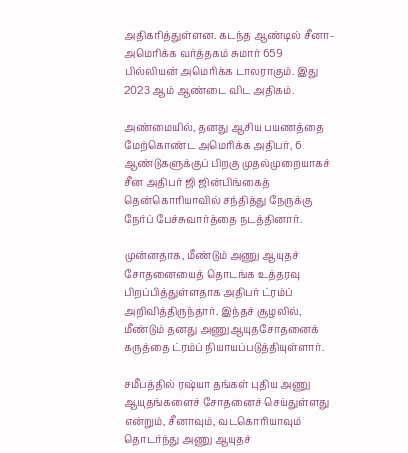அதிகரித்துள்ளன. கடந்த ஆண்டில் சீனா-அமெரிக்க வர்த்தகம் சுமார் 659 பில்லியன் அமெரிக்க டாலராகும். இது 2023 ஆம் ஆண்டை விட அதிகம்.

அண்மையில், தனது ஆசிய பயணத்தை மேற்கொண்ட அமெரிக்க அதிபர், 6 ஆண்டுகளுக்குப் பிறகு முதல்முறையாகச் சீன அதிபர் ஜி ஜின்பிங்கைத் தென்கொரியாவில் சந்தித்து நேருக்கு நேர்ப் பேச்சுவார்த்தை நடத்தினார்.

முன்னதாக, மீண்டும் அணு ஆயுதச் சோதனையைத் தொடங்க உத்தரவு பிறப்பித்துள்ளதாக அதிபர் ட்ரம்ப் அறிவித்திருந்தார். இந்தச் சூழலில், மீண்டும் தனது அணுஆயுதசோதனைக் கருத்தை ட்ரம்ப் நியாயப்படுத்தியுள்ளார்.

சமீபத்தில் ரஷ்யா தங்கள் புதிய அணு ஆயுதங்களைச் சோதனைச் செய்துள்ளது என்றும், சீனாவும், வடகொரியாவும் தொடர்ந்து அணு ஆயுதச்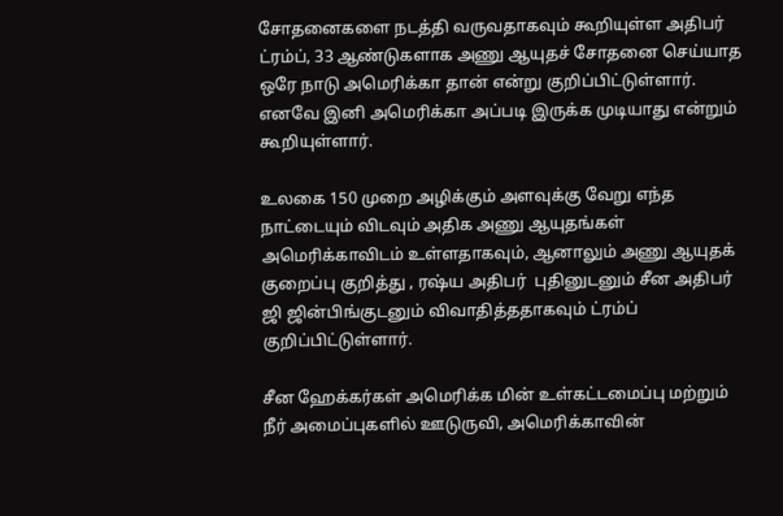சோதனைகளை நடத்தி வருவதாகவும் கூறியுள்ள அதிபர் ட்ரம்ப், 33 ஆண்டுகளாக அணு ஆயுதச் சோதனை செய்யாத ஒரே நாடு அமெரிக்கா தான் என்று குறிப்பிட்டுள்ளார். எனவே இனி அமெரிக்கா அப்படி இருக்க முடியாது என்றும் கூறியுள்ளார்.

உலகை 150 முறை அழிக்கும் அளவுக்கு வேறு எந்த நாட்டையும் விடவும் அதிக அணு ஆயுதங்கள் அமெரிக்காவிடம் உள்ளதாகவும், ஆனாலும் அணு ஆயுதக் குறைப்பு குறித்து , ரஷ்ய அதிபர்  புதினுடனும் சீன அதிபர் ஜி ஜின்பிங்குடனும் விவாதித்ததாகவும் ட்ரம்ப் குறிப்பிட்டுள்ளார்.

சீன ஹேக்கர்கள் அமெரிக்க மின் உள்கட்டமைப்பு மற்றும் நீர் அமைப்புகளில் ஊடுருவி, அமெரிக்காவின்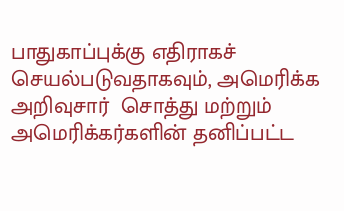பாதுகாப்புக்கு எதிராகச் செயல்படுவதாகவும், அமெரிக்க அறிவுசார்  சொத்து மற்றும் அமெரிக்கர்களின் தனிப்பட்ட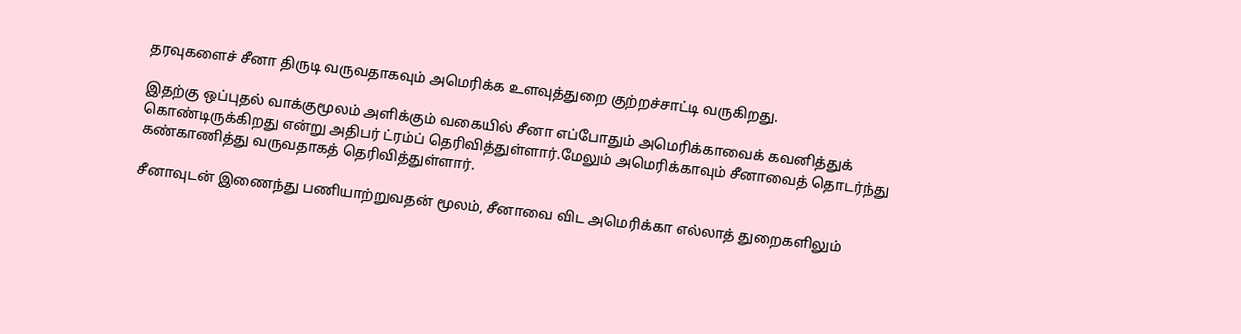தரவுகளைச் சீனா திருடி வருவதாகவும் அமெரிக்க உளவுத்துறை குற்றச்சாட்டி வருகிறது.

இதற்கு ஒப்புதல் வாக்குமூலம் அளிக்கும் வகையில் சீனா எப்போதும் அமெரிக்காவைக் கவனித்துக் கொண்டிருக்கிறது என்று அதிபர் ட்ரம்ப் தெரிவித்துள்ளார்.மேலும் அமெரிக்காவும் சீனாவைத் தொடர்ந்து கண்காணித்து வருவதாகத் தெரிவித்துள்ளார்.

சீனாவுடன் இணைந்து பணியாற்றுவதன் மூலம், சீனாவை விட அமெரிக்கா எல்லாத் துறைகளிலும்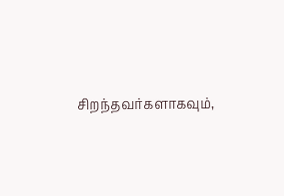சிறந்தவர்களாகவும்,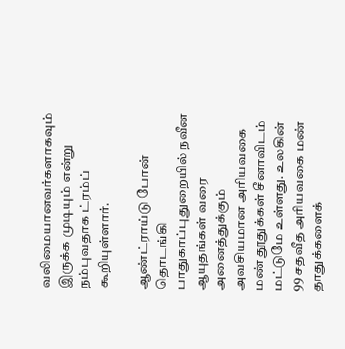வலிமையானவர்களாகவும் இருக்க முடியும் என்று நம்புவதாக ட்ரம்ப் கூறியுள்ளார்.

ஆண்ட்ராய்டு போன் தொடங்கி பாதுகாப்புதுறையில் நவீன ஆயுதங்கள் வரை அனைத்துக்கும் அவசியமான அரியவகை மண் தூதுக்கள் சீனாவிடம் மட்டுமே உள்ளது. உலகின் 99 சதவீத அரியவகை மண் தாதுக்களைக்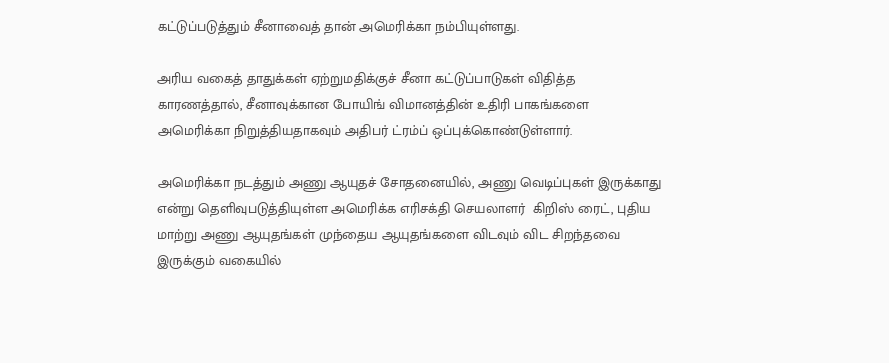கட்டுப்படுத்தும் சீனாவைத் தான் அமெரிக்கா நம்பியுள்ளது.

அரிய வகைத் தாதுக்கள் ஏற்றுமதிக்குச் சீனா கட்டுப்பாடுகள் விதித்த காரணத்தால், சீனாவுக்கான போயிங் விமானத்தின் உதிரி பாகங்களை அமெரிக்கா நிறுத்தியதாகவும் அதிபர் ட்ரம்ப் ஒப்புக்கொண்டுள்ளார்.

அமெரிக்கா நடத்தும் அணு ஆயுதச் சோதனையில், அணு வெடிப்புகள் இருக்காது என்று தெளிவுபடுத்தியுள்ள அமெரிக்க எரிசக்தி செயலாளர்  கிறிஸ் ரைட், புதிய மாற்று அணு ஆயுதங்கள் முந்தைய ஆயுதங்களை விடவும் விட சிறந்தவை இருக்கும் வகையில்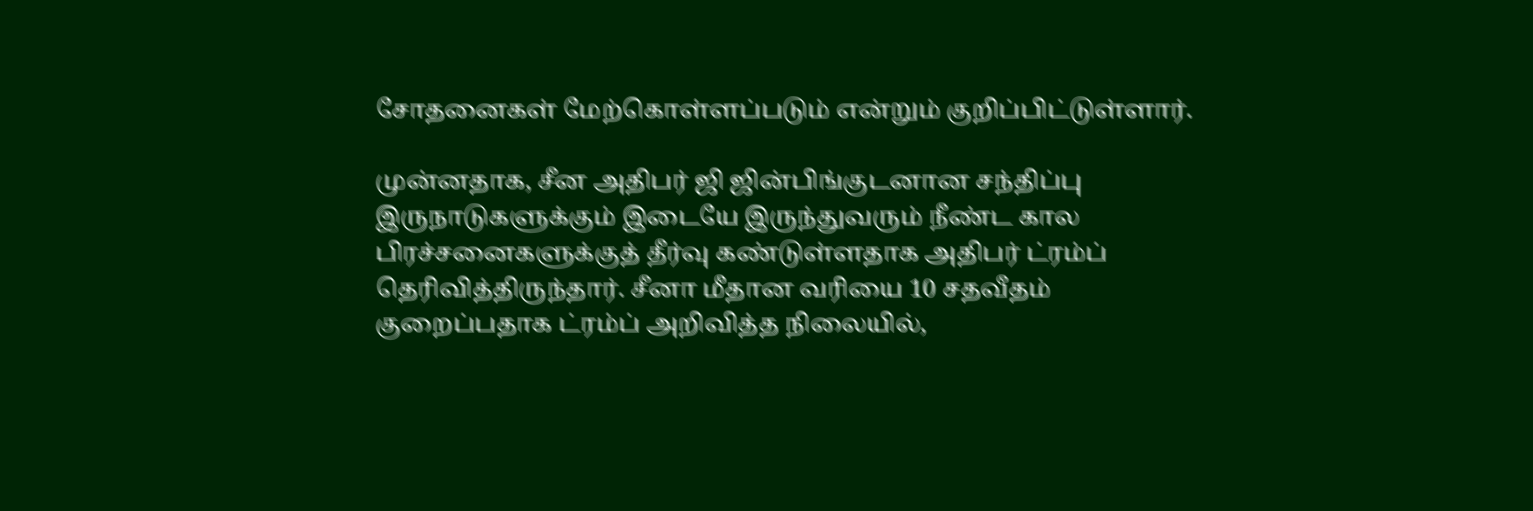சோதனைகள் மேற்கொள்ளப்படும் என்றும் குறிப்பிட்டுள்ளார்.

முன்னதாக, சீன அதிபர் ஜி ஜின்பிங்குடனான சந்திப்பு இருநாடுகளுக்கும் இடையே இருந்துவரும் நீண்ட கால பிரச்சனைகளுக்குத் தீர்வு கண்டுள்ளதாக அதிபர் ட்ரம்ப் தெரிவித்திருந்தார். சீனா மீதான வரியை 10 சதவீதம் குறைப்பதாக ட்ரம்ப் அறிவித்த நிலையில்,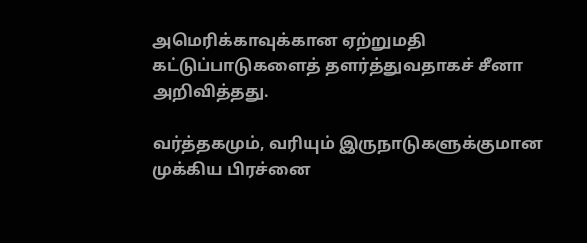அமெரிக்காவுக்கான ஏற்றுமதி கட்டுப்பாடுகளைத் தளர்த்துவதாகச் சீனா அறிவித்தது.

வர்த்தகமும், வரியும் இருநாடுகளுக்குமான முக்கிய பிரச்னை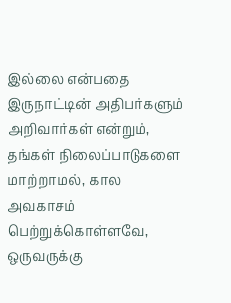இல்லை என்பதை இருநாட்டின் அதிபர்களும் அறிவார்கள் என்றும், தங்கள் நிலைப்பாடுகளை மாற்றாமல், கால அவகாசம் பெற்றுக்கொள்ளவே, ஒருவருக்கு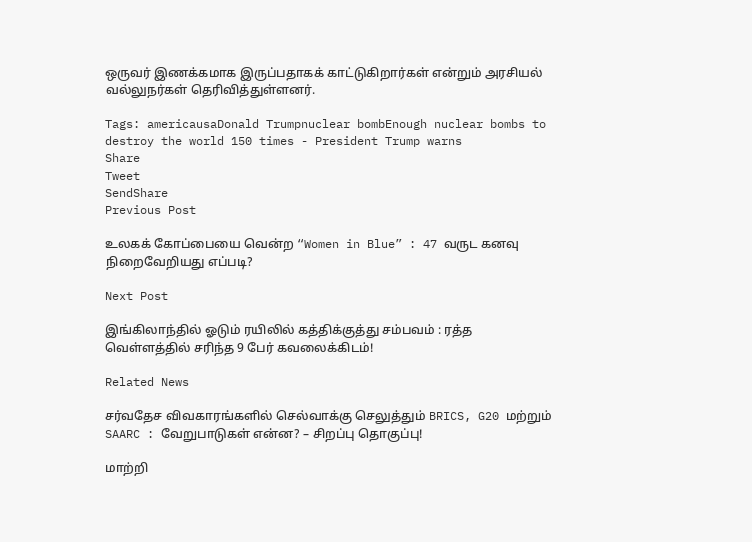ஒருவர் இணக்கமாக இருப்பதாகக் காட்டுகிறார்கள் என்றும் அரசியல் வல்லுநர்கள் தெரிவித்துள்ளனர்.

Tags: americausaDonald Trumpnuclear bombEnough nuclear bombs to destroy the world 150 times - President Trump warns
Share
Tweet
SendShare
Previous Post

உலகக் கோப்பையை வென்ற “Women in Blue” : 47 வருட கனவு நிறைவேறியது எப்படி?

Next Post

இங்கிலாந்தில் ஓடும் ரயிலில் கத்திக்குத்து சம்பவம் : ரத்த வெள்ளத்தில் சரிந்த 9 பேர் கவலைக்கிடம்!

Related News

சர்வதேச விவகாரங்களில் செல்வாக்கு செலுத்தும் BRICS, G20 மற்றும் SAARC : வேறுபாடுகள் என்ன? – சிறப்பு தொகுப்பு!

மாற்றி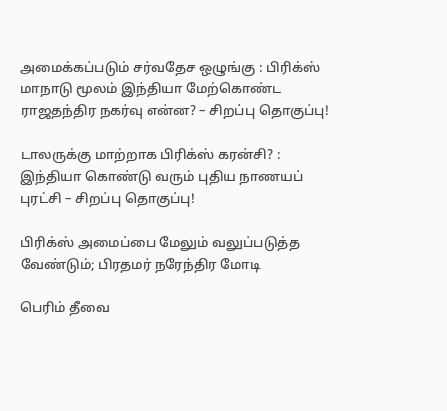அமைக்கப்படும் சர்வதேச ஒழுங்கு : பிரிக்ஸ் மாநாடு மூலம் இந்தியா மேற்கொண்ட ராஜதந்திர நகர்வு என்ன? – சிறப்பு தொகுப்பு!

டாலருக்கு மாற்றாக பிரிக்ஸ் கரன்சி? : இந்தியா கொண்டு வரும் புதிய நாணயப் புரட்சி – சிறப்பு தொகுப்பு!

பிரிக்ஸ் அமைப்பை மேலும் வலுப்படுத்த வேண்டும்; பிரதமர் நரேந்திர மோடி

பெரிம் தீவை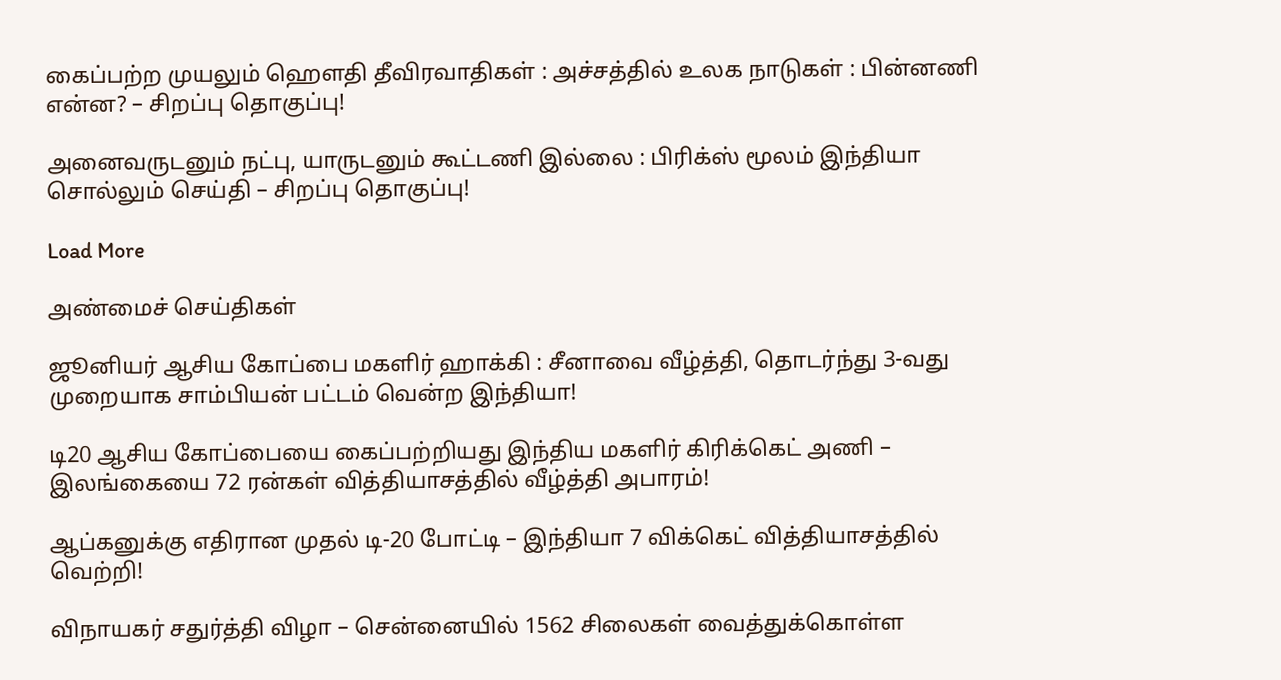கைப்பற்ற முயலும் ஹெளதி தீவிரவாதிகள் : அச்சத்தில் உலக நாடுகள் : பின்னணி என்ன? – சிறப்பு தொகுப்பு!

அனைவருடனும் நட்பு, யாருடனும் கூட்டணி இல்லை : பிரிக்ஸ் மூலம் இந்தியா சொல்லும் செய்தி – சிறப்பு தொகுப்பு!

Load More

அண்மைச் செய்திகள்

ஜூனியர் ஆசிய கோப்பை மகளிர் ஹாக்கி : சீனாவை வீழ்த்தி, தொடர்ந்து 3-வது முறையாக சாம்பியன் பட்டம் வென்ற இந்தியா!

டி20 ஆசிய கோப்பையை கைப்பற்றியது இந்திய மகளிர் கிரிக்கெட் அணி – இலங்கையை 72 ரன்கள் வித்தியாசத்தில் வீழ்த்தி அபாரம்!

ஆப்கனுக்கு எதிரான முதல் டி-20 போட்டி – இந்தியா 7 விக்கெட் வித்தியாசத்தில் வெற்றி!

விநாயகர் சதுர்த்தி விழா – சென்னையில் 1562 சிலைகள் வைத்துக்கொள்ள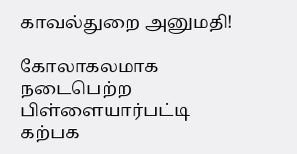காவல்துறை அனுமதி!

கோலாகலமாக நடைபெற்ற பிள்ளையார்பட்டி கற்பக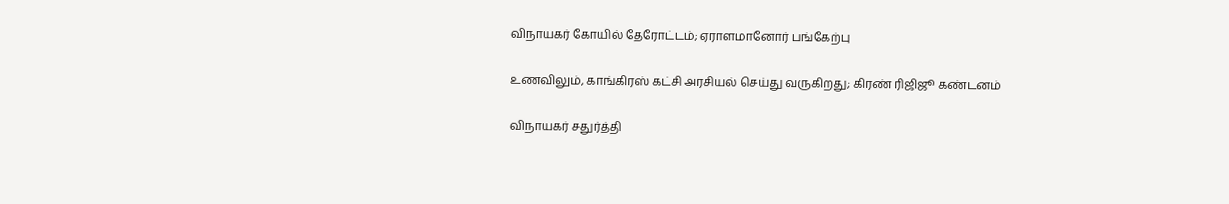விநாயகர் கோயில் தேரோட்டம்; ஏராளமானோர் பங்கேற்பு

உணவிலும், காங்கிரஸ் கட்சி அரசியல் செய்து வருகிறது; கிரண் ரிஜிஜூ கண்டனம்

விநாயகர் சதுர்த்தி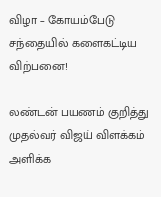விழா – கோயம்பேடு சந்தையில் களைகட்டிய விற்பனை!

லண்டன் பயணம் குறித்து முதல்வர் விஜய் விளக்கம் அளிக்க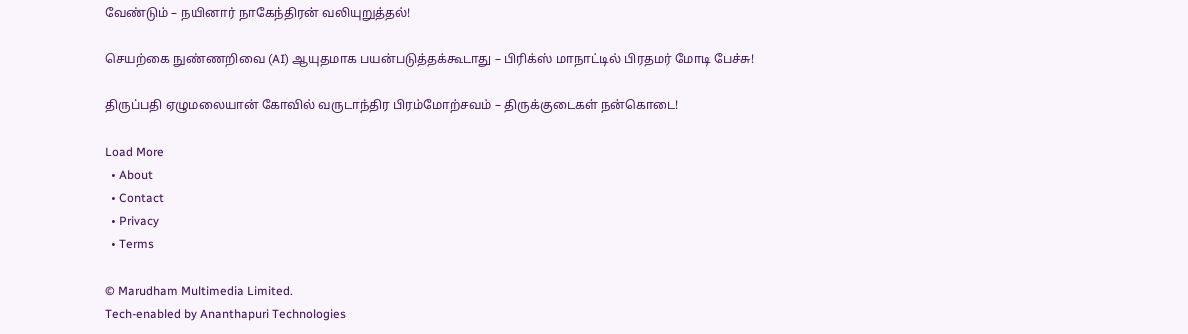வேண்டும் – நயினார் நாகேந்திரன் வலியுறுத்தல்!

செயற்கை நுண்ணறிவை (AI) ஆயுதமாக பயன்படுத்தக்கூடாது – பிரிக்ஸ் மாநாட்டில் பிரதமர் மோடி பேச்சு!

திருப்பதி ஏழுமலையான் கோவில் வருடாந்திர பிரம்மோற்சவம் – திருக்குடைகள் நன்கொடை!

Load More
  • About
  • Contact
  • Privacy
  • Terms

© Marudham Multimedia Limited.
Tech-enabled by Ananthapuri Technologies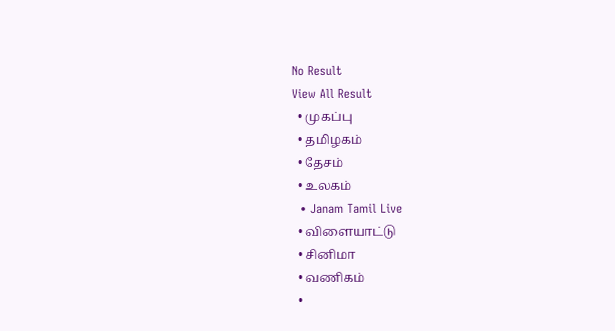No Result
View All Result
  • முகப்பு
  • தமிழகம்
  • தேசம்
  • உலகம்
  • Janam Tamil Live
  • விளையாட்டு
  • சினிமா
  • வணிகம்
  •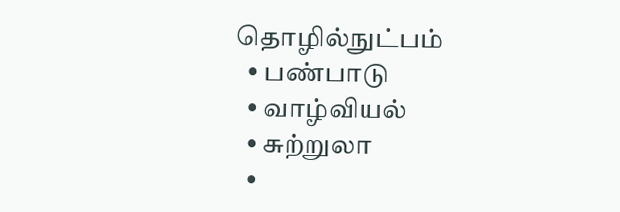தொழில்நுட்பம்
  • பண்பாடு
  • வாழ்வியல்
  • சுற்றுலா
  •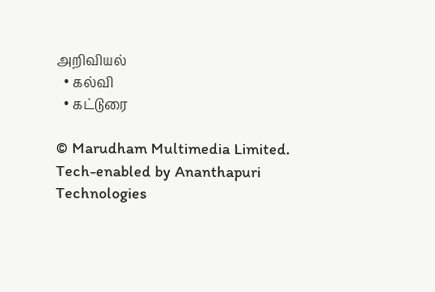அறிவியல்
  • கல்வி
  • கட்டுரை

© Marudham Multimedia Limited.
Tech-enabled by Ananthapuri Technologies